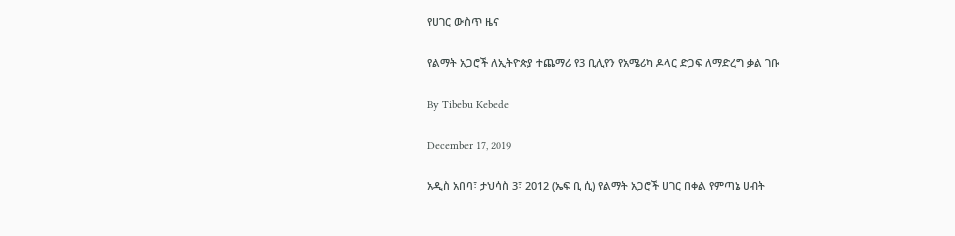የሀገር ውስጥ ዜና

የልማት አጋሮች ለኢትዮጵያ ተጨማሪ የ3 ቢሊየን የአሜሪካ ዶላር ድጋፍ ለማድረግ ቃል ገቡ

By Tibebu Kebede

December 17, 2019

አዲስ አበባ፣ ታህሳስ 3፣ 2012 (ኤፍ ቢ ሲ) የልማት አጋሮች ሀገር በቀል የምጣኔ ሀብት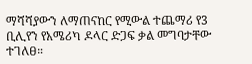ማሻሻያውን ለማጠናከር የሚውል ተጨማሪ የ3 ቢሊየን የአሜሪካ ዶላር ድጋፍ ቃል መግባታቸው ተገለፀ።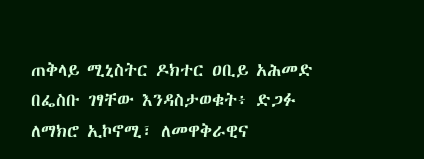ጠቅላይ ሚኒስትር ዶክተር ዐቢይ አሕመድ በፌስቡ ገፃቸው እንዳስታወቁት፥ ድጋፉ ለማክሮ ኢኮኖሚ፣ ለመዋቅራዊና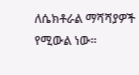ለሴክቶራል ማሻሻያዎች የሚውል ነው።